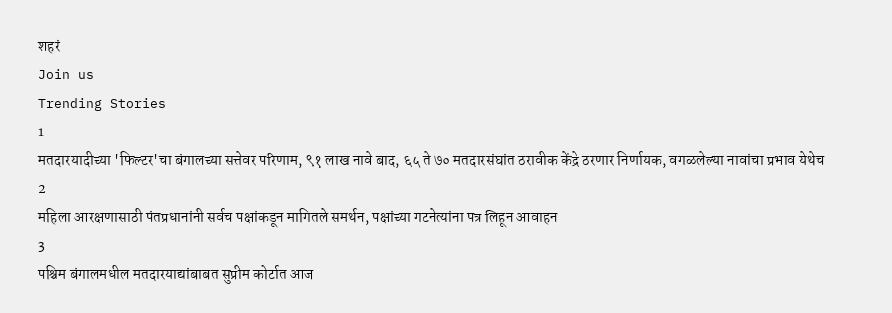शहरं
Join us
Trending Stories
1
मतदारयादीच्या 'फिल्टर'चा बंगालच्या सत्तेवर परिणाम, ९१ लाख नावे बाद, ६५ ते ७० मतदारसंघांत ठरावीक केंद्रे ठरणार निर्णायक, वगळलेल्या नावांचा प्रभाव येथेच
2
महिला आरक्षणासाठी पंतप्रधानांनी सर्वच पक्षांकडून मागितले समर्थन, पक्षांच्या गटनेत्यांना पत्र लिहून आवाहन
3
पश्चिम बंगालमधील मतदारयाद्यांबाबत सुप्रीम कोर्टात आज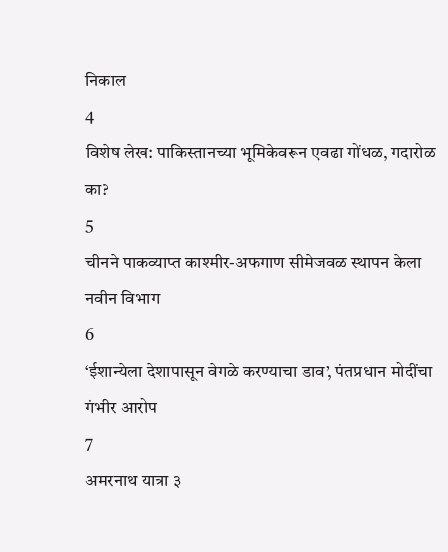निकाल
4
विशेष लेख: पाकिस्तानच्या भूमिकेवरून एवढा गोंधळ, गदारोळ का?
5
चीनने पाकव्याप्त काश्मीर-अफगाण सीमेजवळ स्थापन केला नवीन विभाग
6
‘ईशान्येला देशापासून वेगळे करण्याचा डाव’, पंतप्रधान मोदींचा गंभीर आरोप
7
अमरनाथ यात्रा ३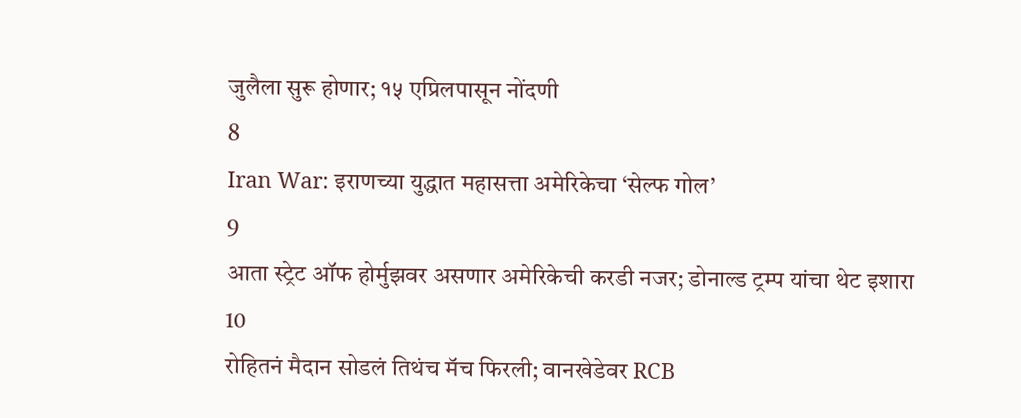जुलैला सुरू होणार; १५ एप्रिलपासून नोंदणी
8
Iran War: इराणच्या युद्धात महासत्ता अमेरिकेचा ‘सेल्फ गोल’
9
आता स्ट्रेट ऑफ होर्मुझवर असणार अमेरिकेची करडी नजर; डोनाल्ड ट्रम्प यांचा थेट इशारा
10
रोहितनं मैदान सोडलं तिथंच मॅच फिरली; वानखेडेवर RCB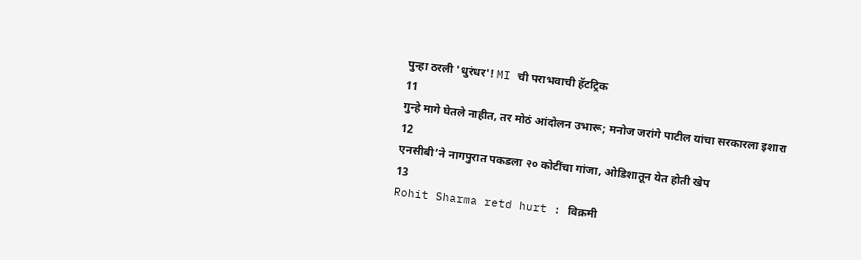पुन्हा ठरली 'धुरंधर'! MI ची पराभवाची हॅटट्रिक
11
गुन्हे मागे घेतले नाहीत, तर मोठं आंदोलन उभारू; मनोज जरांगे पाटील यांचा सरकारला इशारा
12
एनसीबी’ने नागपुरात पकडला २० कोटींचा गांजा, ओडिशातून येत होती खेप
13
Rohit Sharma retd hurt : विक्रमी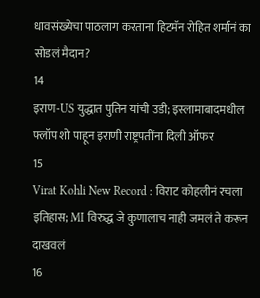धावसंख्येचा पाठलाग करताना हिटमॅन रोहित शर्मानं का सोडलं मैदान?
14
इराण-US युद्धात पुतिन यांची उडी; इस्लामाबादमधील फ्लॉप शो पाहून इराणी राष्ट्रपतींना दिली ऑफर
15
Virat Kohli New Record : विराट कोहलीनं रचला इतिहास; MI विरुद्ध जे कुणालाच नाही जमलं ते करून दाखवलं
16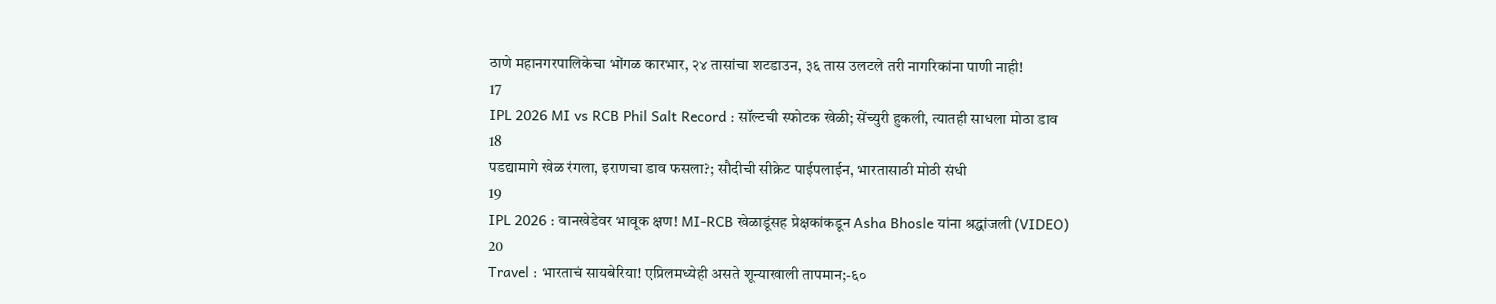ठाणे महानगरपालिकेचा भोंगळ कारभार, २४ तासांचा शटडाउन, ३६ तास उलटले तरी नागरिकांना पाणी नाही!
17
IPL 2026 MI vs RCB Phil Salt Record : सॉल्टची स्फोटक खेळी; सेंच्युरी हुकली, त्यातही साधला मोठा डाव
18
पडद्यामागे खेळ रंगला, इराणचा डाव फसला?; सौदीची सीक्रेट पाईपलाईन, भारतासाठी मोठी संधी
19
IPL 2026 : वानखेडेवर भावूक क्षण! MI-RCB खेळाडूंसह प्रेक्षकांकडून Asha Bhosle यांना श्रद्धांजली (VIDEO)
20
Travel : भारताचं सायबेरिया! एप्रिलमध्येही असते शून्याखाली तापमान;-६०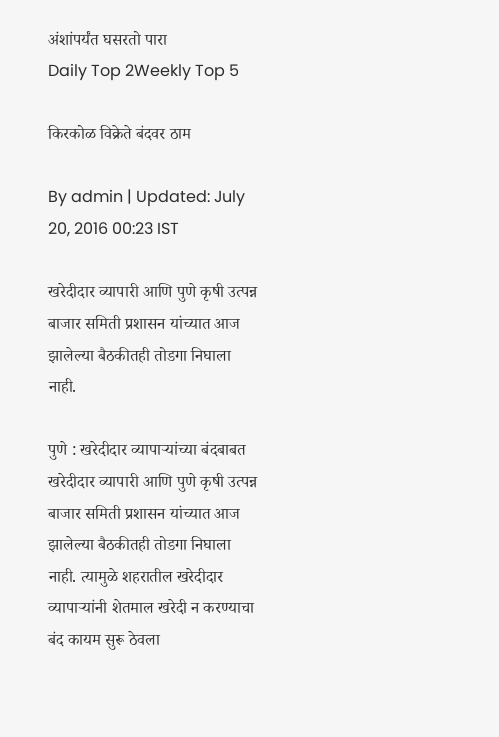अंशांपर्यंत घसरतो पारा
Daily Top 2Weekly Top 5

किरकोळ विक्रेते बंदवर ठाम

By admin | Updated: July 20, 2016 00:23 IST

खरेदीदार व्यापारी आणि पुणे कृषी उत्पन्न बाजार समिती प्रशासन यांच्यात आज झालेल्या बैठकीतही तोडगा निघाला नाही.

पुणे : खरेदीदार व्यापाऱ्यांच्या बंदबाबत खरेदीदार व्यापारी आणि पुणे कृषी उत्पन्न बाजार समिती प्रशासन यांच्यात आज झालेल्या बैठकीतही तोडगा निघाला नाही. त्यामुळे शहरातील खरेदीदार व्यापाऱ्यांनी शेतमाल खरेदी न करण्याचा बंद कायम सुरू ठेवला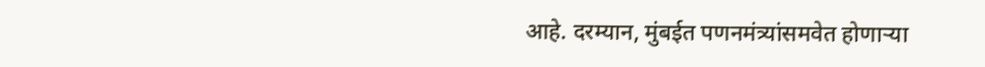आहे. दरम्यान, मुंबईत पणनमंत्र्यांसमवेत होणाऱ्या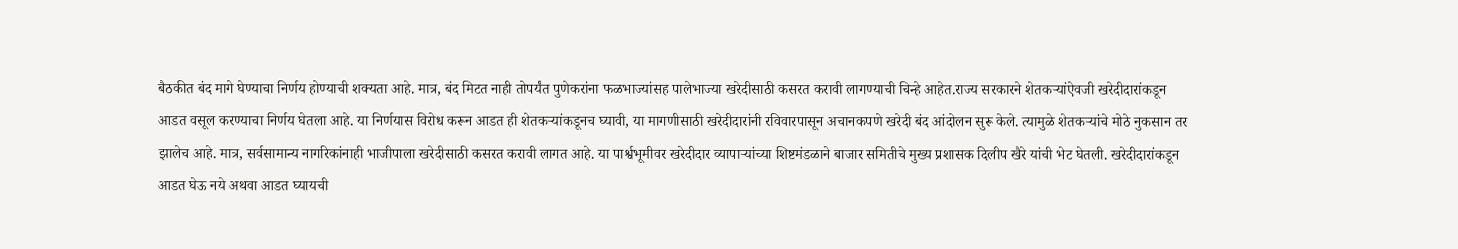बैठकीत बंद मागे घेण्याचा निर्णय होण्याची शक्यता आहे. मात्र, बंद मिटत नाही तोपर्यंत पुणेकरांना फळभाज्यांसह पालेभाज्या खरेदीसाठी कसरत करावी लागण्याची चिन्हे आहेत.राज्य सरकारने शेतकऱ्यांऐवजी खरेदीदारांकडून आडत वसूल करण्याचा निर्णय घेतला आहे. या निर्णयास विरोध करून आडत ही शेतकऱ्यांकडूनच घ्यावी, या मागणीसाठी खरेदीदारांनी रविवारपासून अचानकपणे खरेदी बंद आंदोलन सुरू केले. त्यामुळे शेतकऱ्यांचे मोठे नुकसान तर झालेच आहे. मात्र, सर्वसामान्य नागरिकांनाही भाजीपाला खरेदीसाठी कसरत करावी लागत आहे. या पार्श्वभूमीवर खरेदीदार व्यापाऱ्यांच्या शिष्टमंडळाने बाजार समितीचे मुख्य प्रशासक दिलीप खैरे यांची भेट घेतली. खरेदीदारांकडून आडत घेऊ नये अथवा आडत घ्यायची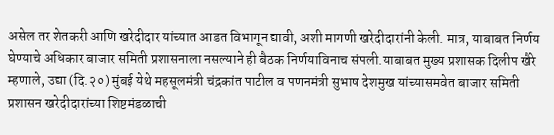असेल तर शेतकरी आणि खरेदीदार यांच्यात आडत विभागून द्यावी, अशी मागणी खरेदीदारांनी केली. मात्र, याबाबत निर्णय घेण्याचे अधिकार बाजार समिती प्रशासनाला नसल्याने ही बैठक निर्णयाविनाच संपली.याबाबत मुख्य प्रशासक दिलीप खैरे म्हणाले, उद्या (दि.२०) मुंबई येथे महसूलमंत्री चंद्रकांत पाटील व पणनमंत्री सुभाष देशमुख यांच्यासमवेत बाजार समिती प्रशासन खरेदीदारांच्या शिष्टमंडळाची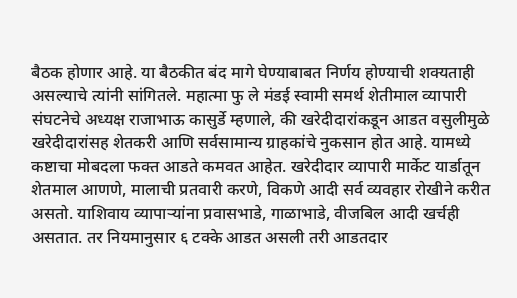बैठक होणार आहे. या बैठकीत बंद मागे घेण्याबाबत निर्णय होण्याची शक्यताही असल्याचे त्यांनी सांगितले. महात्मा फु ले मंडई स्वामी समर्थ शेतीमाल व्यापारी संघटनेचे अध्यक्ष राजाभाऊ कासुर्डे म्हणाले, की खरेदीदारांकडून आडत वसुलीमुळे खरेदीदारांसह शेतकरी आणि सर्वसामान्य ग्राहकांचे नुकसान होत आहे. यामध्ये कष्टाचा मोबदला फक्त आडते कमवत आहेत. खरेदीदार व्यापारी मार्केट यार्डातून शेतमाल आणणे, मालाची प्रतवारी करणे, विकणे आदी सर्व व्यवहार रोखीने करीत असतो. याशिवाय व्यापाऱ्यांना प्रवासभाडे, गाळाभाडे, वीजबिल आदी खर्चही असतात. तर नियमानुसार ६ टक्के आडत असली तरी आडतदार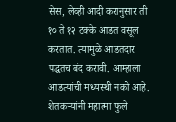सेस, लेव्ही आदी करानुसार ती १० ते १२ टक्के आडत वसूल करतात. त्यामुळे आडतदार पद्धतच बंद करावी. आम्हाला आडत्यांची मध्यस्थी नको आहे. शेतकऱ्यांनी महात्मा फुले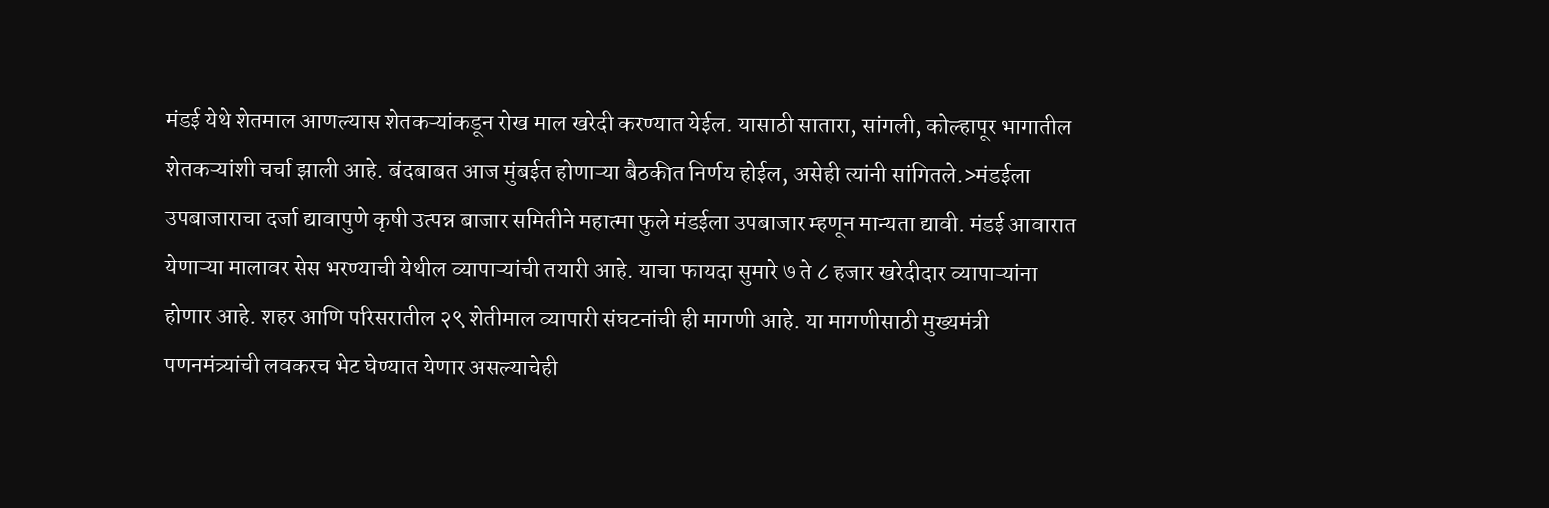मंडई येथे शेतमाल आणल्यास शेतकऱ्यांकडून रोख माल खरेदी करण्यात येईल. यासाठी सातारा, सांगली, कोल्हापूर भागातील शेतकऱ्यांशी चर्चा झाली आहे. बंदबाबत आज मुंबईत होणाऱ्या बैठकीत निर्णय होईल, असेही त्यांनी सांगितले.>मंडईला उपबाजाराचा दर्जा द्यावापुणे कृषी उत्पन्न बाजार समितीने महात्मा फुले मंडईला उपबाजार म्हणून मान्यता द्यावी. मंडई आवारात येणाऱ्या मालावर सेस भरण्याची येथील व्यापाऱ्यांची तयारी आहे. याचा फायदा सुमारे ७ ते ८ हजार खरेदीदार व्यापाऱ्यांना होणार आहे. शहर आणि परिसरातील २९ शेतीमाल व्यापारी संघटनांची ही मागणी आहे. या मागणीसाठी मुख्यमंत्री पणनमंत्र्यांची लवकरच भेट घेण्यात येणार असल्याचेही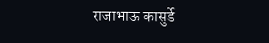राजाभाऊ कासुर्डे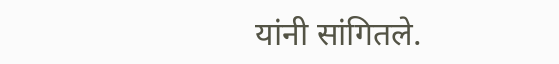यांनी सांगितले.